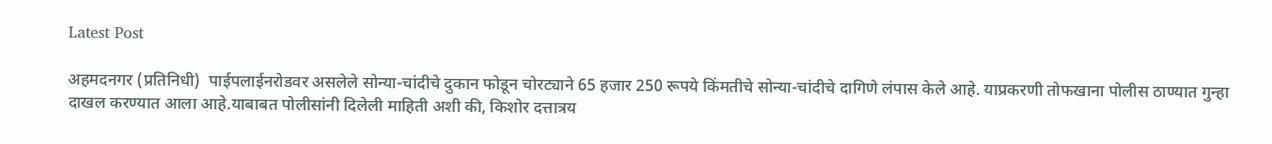Latest Post

अहमदनगर (प्रतिनिधी)  पाईपलाईनरोडवर असलेले सोन्या-चांदीचे दुकान फोडून चोरट्याने 65 हजार 250 रूपये किंमतीचे सोन्या-चांदीचे दागिणे लंपास केले आहे. याप्रकरणी तोफखाना पोलीस ठाण्यात गुन्हा दाखल करण्यात आला आहे.याबाबत पोलीसांनी दिलेली माहिती अशी की, किशोर दत्तात्रय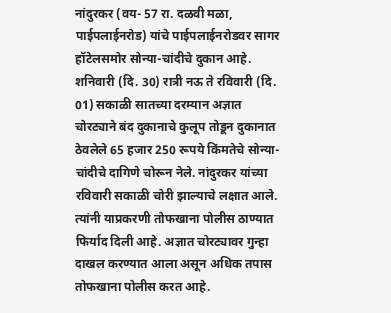नांदुरकर (वय- 57 रा. दळवी मळा, पाईपलाईनरोड) यांचे पाईपलाईनरोडवर सागर हॉटेलसमोर सोन्या-चांदीचे दुकान आहे. शनिवारी (दि. 30) रात्री नऊ ते रविवारी (दि. 01) सकाळी सातच्या दरम्यान अज्ञात चोरट्याने बंद दुकानाचे कुलूप तोडून दुकानात ठेवलेले 65 हजार 250 रूपये किंमतेचे सोन्या-चांदीचे दागिणे चोरून नेले. नांदुरकर यांच्या रविवारी सकाळी चोरी झाल्याचे लक्षात आले. त्यांनी याप्रकरणी तोफखाना पोलीस ठाण्यात फिर्याद दिली आहे. अज्ञात चोरट्यावर गुन्हा दाखल करण्यात आला असून अधिक तपास तोफखाना पोलीस करत आहे.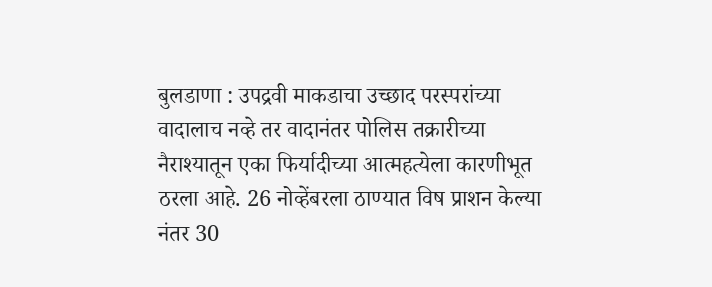बुलडाणा : उपद्रवी माकडाचा उच्छाद परस्परांच्या वादालाच नव्हे तर वादानंतर पोलिस तक्रारीच्या नैराश्यातून एका फिर्यादीच्या आत्महत्येला कारणीभूत ठरला आहे. 26 नोव्हेंबरला ठाण्यात विष प्राशन केल्या नंतर 30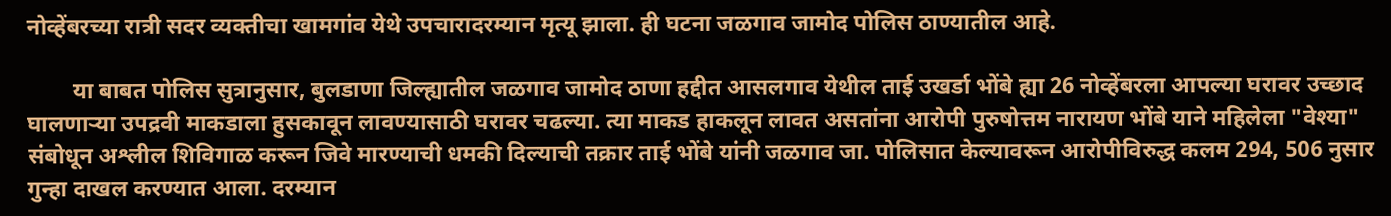नोव्हेंबरच्या रात्री सदर व्यक्तीचा खामगांव येथे उपचारादरम्यान मृत्यू झाला. ही घटना जळगाव जामोद पोलिस ठाण्यातील आहे.

        या बाबत पोलिस सुत्रानुसार, बुलडाणा जिल्ह्यातील जळगाव जामोद ठाणा हद्दीत आसलगाव येथील ताई उखर्डा भोंबे ह्या 26 नोव्हेंबरला आपल्या घरावर उच्छाद घालणाऱ्या उपद्रवी माकडाला हुसकावून लावण्यासाठी घरावर चढल्या. त्या माकड हाकलून लावत असतांना आरोपी पुरुषोत्तम नारायण भोंबे याने महिलेला "वेश्या" संबोधून अश्लील शिविगाळ करून जिवे मारण्याची धमकी दिल्याची तक्रार ताई भोंबे यांनी जळगाव जा. पोलिसात केल्यावरून आरोपीविरुद्ध कलम 294, 506 नुसार गुन्हा दाखल करण्यात आला. दरम्यान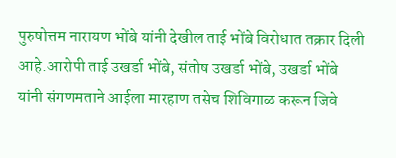पुरुषोत्तम नारायण भोंबे यांनी देखील ताई भोंबे विरोधात तक्रार दिली आहे.आरोपी ताई उखर्डा भोंबे, संतोष उखर्डा भोंबे, उखर्डा भोंबे यांनी संगणमताने आईला मारहाण तसेच शिविगाळ करून जिवे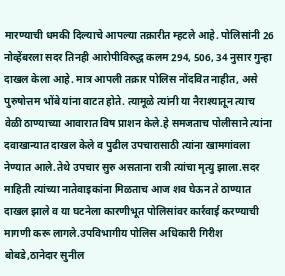मारण्याची धमकी दिल्याचे आपल्या तक्रारीत म्हटले आहे. पोलिसांनी 26 नोव्हेंबरला सदर तिनही आरोपीविरुद्ध कलम 294, 506, 34 नुसार गुन्हा दाखल केला आहे. मात्र आपली तक्रार पोलिस नोंदवित नाहीत, असे  पुरुषोत्तम भोंबे यांना वाटत होते. त्यामूळे त्यांनी या नैराश्यातून त्याच वेळी ठाण्याच्या आवारात विष प्राशन केले.हे समजताच पोलीसाने त्यांना दवाखान्यात दाखल केले व पुढील उपचारासाठी त्यांना खामगांवला नेण्यात आले.तेथे उपचार सुरु असताना रात्री त्यांचा मृत्यु झाला.सदर माहिती त्यांच्या नातेवाइकांना मिळताच आज शव घेऊन ते ठाण्यात दाखल झाले व या घटनेला कारणीभूत पोलिसांवर कार्रवाई करण्याची मागणी करू लागले.उपविभागीय पोलिस अधिकारी गिरीश बोबडे,ठानेदार सुनील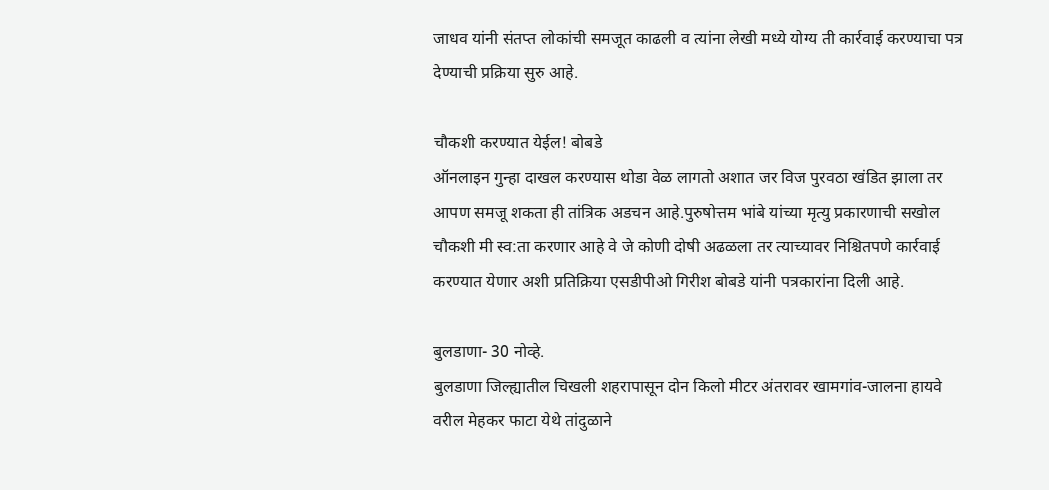जाधव यांनी संतप्त लोकांची समजूत काढली व त्यांना लेखी मध्ये योग्य ती कार्रवाई करण्याचा पत्र देण्याची प्रक्रिया सुरु आहे.

चौकशी करण्यात येईल! बोबडे
ऑनलाइन गुन्हा दाखल करण्यास थोडा वेळ लागतो अशात जर विज पुरवठा खंडित झाला तर आपण समजू शकता ही तांत्रिक अडचन आहे.पुरुषोत्तम भांबे यांच्या मृत्यु प्रकारणाची सखोल चौकशी मी स्व:ता करणार आहे वे जे कोणी दोषी अढळला तर त्याच्यावर निश्चितपणे कार्रवाई करण्यात येणार अशी प्रतिक्रिया एसडीपीओ गिरीश बोबडे यांनी पत्रकारांना दिली आहे.

बुलडाणा- 30 नोव्हे.
बुलडाणा जिल्ह्यातील चिखली शहरापासून दोन किलो मीटर अंतरावर खामगांव-जालना हायवे वरील मेहकर फाटा येथे तांदुळाने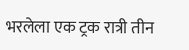भरलेला एक ट्रक रात्री तीन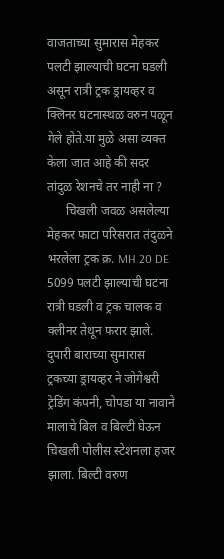वाजताच्या सुमारास मेहकर पलटी झाल्याची घटना घडली असून रात्री ट्रक ड्रायव्हर व क्लिनर घटनास्थळ वरुन पळून गेले होते.या मुळे असा व्यक्त केला जात आहे की सदर तांदुळ रेशनचे तर नाही ना ?
      चिखली जवळ असलेल्या मेहकर फाटा परिसरात तंदुळने भरलेला ट्रक क्र. MH 20 DE 5099 पलटी झाल्याची घटना रात्री घडली व ट्रक चालक व क्लीनर तेथून फरार झाले. दुपारी बाराच्या सुमारास ट्रकच्या ड्रायव्हर ने जोगेश्वरी ट्रेडिंग कंपनी, चोपडा या नावाने मालाचे बिल व बिल्टी घेऊन चिखली पोलीस स्टेशनला हजर झाला. बिल्टी वरुण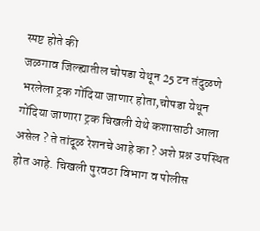स्पष्ट होते की
जळगाव जिल्ह्यातील चोपडा येथून 25 टन तंदुळणे भरलेला ट्रक गोंदिया जाणार होता,चोपडा येथून गोंदिया जाणारा ट्रक चिखली येथे कशासाठी आला असेल ? ते तांदूळ रेशनचे आहे का ? अशे प्रश्न उपस्थित होत आहे. चिखली पुरवठा विभाग व पोलीस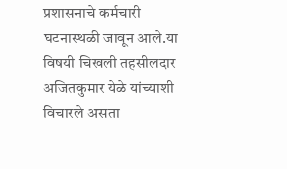प्रशासनाचे कर्मचारी घटनास्थळी जावून आले.या विषयी चिखली तहसीलदार अजितकुमार येळे यांच्याशी विचारले असता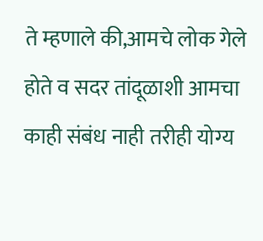ते म्हणाले की,आमचे लोक गेले होते व सदर तांदूळाशी आमचा काही संबंध नाही तरीही योग्य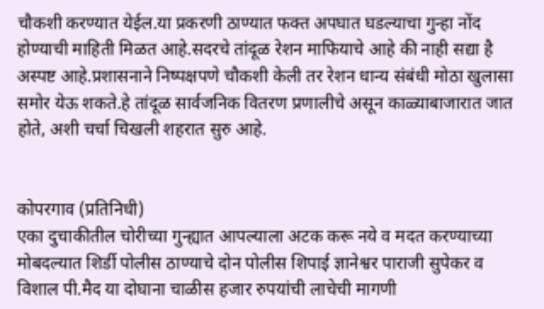चौकशी करण्यात येईल.या प्रकरणी ठाण्यात फक्त अपघात घडल्याचा गुन्हा नोंद होण्याची माहिती मिळत आहे.सदरचे तांदूळ रेशन माफियाचे आहे की नाही सद्या है अस्पष्ट आहे.प्रशासनाने निष्पक्षपणे चौकशी केली तर रेशन धान्य संबंधी मोठा खुलासा समोर येऊ शकते.हे तांदूळ सार्वजनिक वितरण प्रणालीचे असून काळ्याबाजारात जात होते, अशी चर्चा चिखली शहरात सुरु आहे.


कोपरगाव (प्रतिनिधी)
एका दुचाकीतील चोरीच्या गुन्ह्यात आपल्याला अटक करू नये व मदत करण्याच्या मोबदल्यात शिर्डी पोलीस ठाण्याचे दोन पोलीस शिपाई ज्ञानेश्वर पाराजी सुपेकर व विशाल पी.मैद या दोघाना चाळीस हजार रुपयांची लाचेची मागणी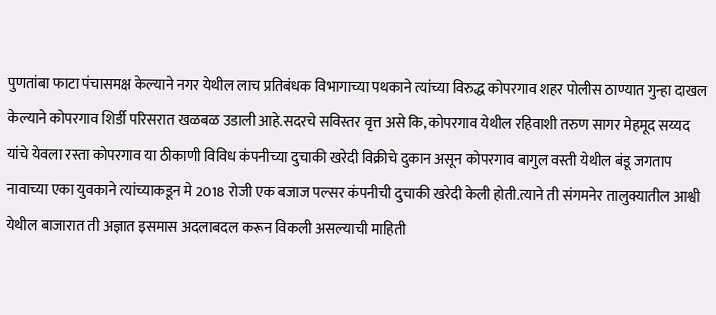पुणतांबा फाटा पंचासमक्ष केल्याने नगर येथील लाच प्रतिबंधक विभागाच्या पथकाने त्यांच्या विरुद्ध कोपरगाव शहर पोलीस ठाण्यात गुन्हा दाखल केल्याने कोपरगाव शिर्डी परिसरात खळबळ उडाली आहे.सदरचे सविस्तर वृत्त असे कि, कोपरगाव येथील रहिवाशी तरुण सागर मेहमूद सय्यद यांचे येवला रस्ता कोपरगाव या ठीकाणी विविध कंपनीच्या दुचाकी खरेदी विक्रीचे दुकान असून कोपरगाव बागुल वस्ती येथील बंडू जगताप नावाच्या एका युवकाने त्यांच्याकडून मे 2018 रोजी एक बजाज पल्सर कंपनीची दुचाकी खरेदी केली होती.त्याने ती संगमनेर तालुक्यातील आश्वी येथील बाजारात ती अज्ञात इसमास अदलाबदल करून विकली असल्याची माहिती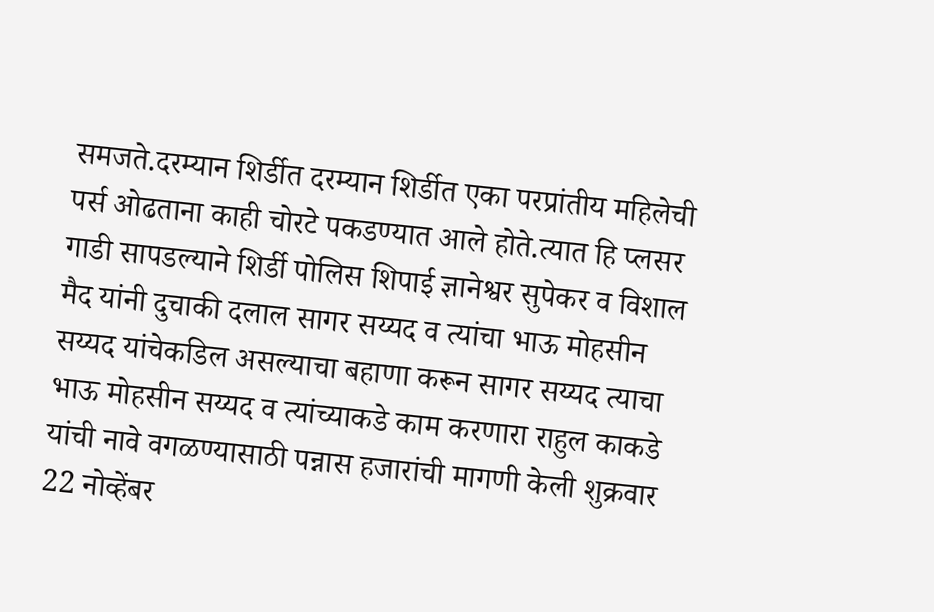समजते.दरम्यान शिर्डीत दरम्यान शिर्डीत एका परप्रांतीय महिलेची पर्स ओढताना काही चोरटे पकडण्यात आले होते.त्यात हि प्लसर गाडी सापडल्याने शिर्डी पोलिस शिपाई ज्ञानेश्वर सुपेकर व विशाल मैद यांनी दुचाकी दलाल सागर सय्यद व त्यांचा भाऊ मोहसीन सय्यद यांचेकडिल असल्याचा बहाणा करून सागर सय्यद त्याचा भाऊ मोहसीन सय्यद व त्यांच्याकडे काम करणारा राहुल काकडे यांची नावे वगळण्यासाठी पन्नास हजारांची मागणी केली शुक्रवार 22 नोव्हेंबर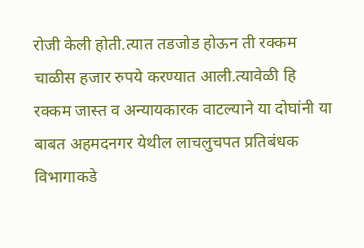रोजी केली होती.त्यात तडजोड होऊन ती रक्कम चाळीस हजार रुपये करण्यात आली.त्यावेळी हि रक्कम जास्त व अन्यायकारक वाटल्याने या दोघांनी या बाबत अहमदनगर येथील लाचलुचपत प्रतिबंधक विभागाकडे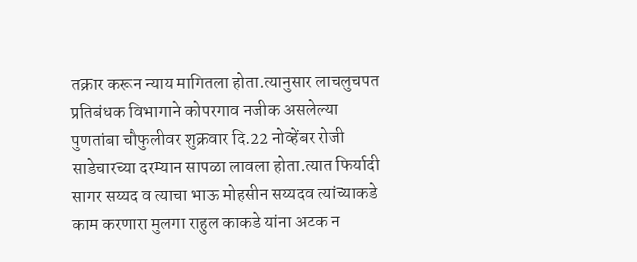तक्रार करून न्याय मागितला होता.त्यानुसार लाचलुचपत प्रतिबंधक विभागाने कोपरगाव नजीक असलेल्या पुणतांबा चौफुलीवर शुक्रवार दि.22 नोव्हेंबर रोजी साडेचारच्या दरम्यान सापळा लावला होता.त्यात फिर्यादी सागर सय्यद व त्याचा भाऊ मोहसीन सय्यदव त्यांच्याकडे काम करणारा मुलगा राहुल काकडे यांना अटक न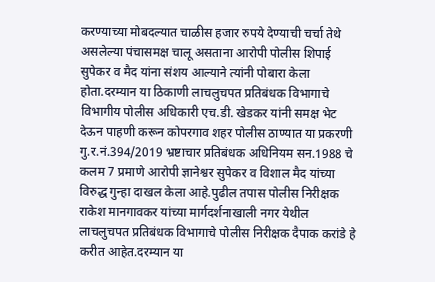करण्याच्या मोबदल्यात चाळीस हजार रुपये देण्याची चर्चा तेथे असलेल्या पंचासमक्ष चालू असताना आरोपी पोलीस शिपाई सुपेकर व मैद यांना संशय आल्याने त्यांनी पोबारा केला होता.दरम्यान या ठिकाणी लाचलुचपत प्रतिबंधक विभागाचे विभागीय पोलीस अधिकारी एच.डी. खेडकर यांनी समक्ष भेट देऊन पाहणी करून कोपरगाव शहर पोलीस ठाण्यात या प्रकरणी गु.र.नं.394/2019 भ्रष्टाचार प्रतिबंधक अधिनियम सन.1988 चे कलम 7 प्रमाणे आरोपी ज्ञानेश्वर सुपेकर व विशाल मैद यांच्या विरुद्ध गुन्हा दाखल केला आहे.पुढील तपास पोलीस निरीक्षक राकेश मानगावकर यांच्या मार्गदर्शनाखाली नगर येथील लाचलुचपत प्रतिबंधक विभागाचे पोलीस निरीक्षक दैपाक करांडे हे करीत आहेत.दरम्यान या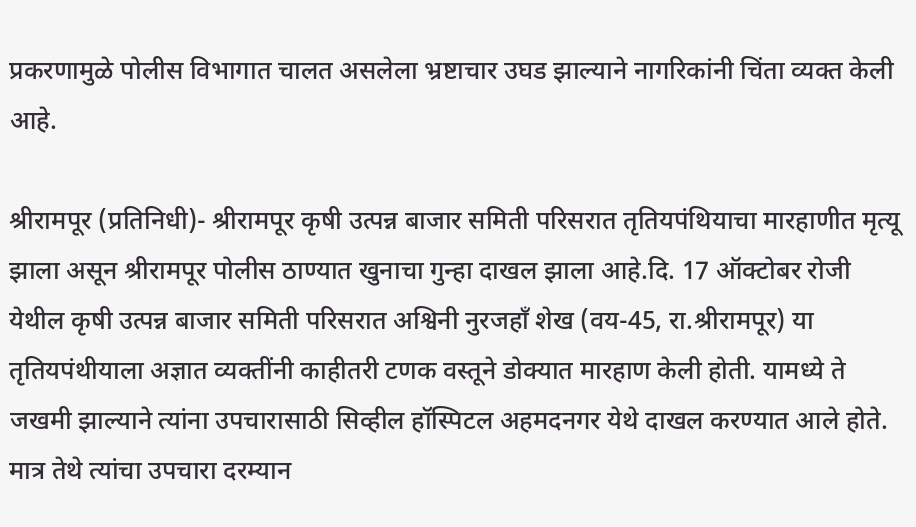प्रकरणामुळे पोलीस विभागात चालत असलेला भ्रष्टाचार उघड झाल्याने नागरिकांनी चिंता व्यक्त केली आहे.

श्रीरामपूर (प्रतिनिधी)- श्रीरामपूर कृषी उत्पन्न बाजार समिती परिसरात तृतियपंथियाचा मारहाणीत मृत्यू झाला असून श्रीरामपूर पोलीस ठाण्यात खुनाचा गुन्हा दाखल झाला आहे.दि. 17 ऑक्टोबर रोजी येथील कृषी उत्पन्न बाजार समिती परिसरात अश्विनी नुरजहाँ शेख (वय-45, रा.श्रीरामपूर) या तृतियपंथीयाला अज्ञात व्यक्तींनी काहीतरी टणक वस्तूने डोक्यात मारहाण केली होती. यामध्ये ते जखमी झाल्याने त्यांना उपचारासाठी सिव्हील हॉस्पिटल अहमदनगर येथे दाखल करण्यात आले होते. मात्र तेथे त्यांचा उपचारा दरम्यान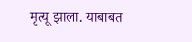मृत्यू झाला. याबाबत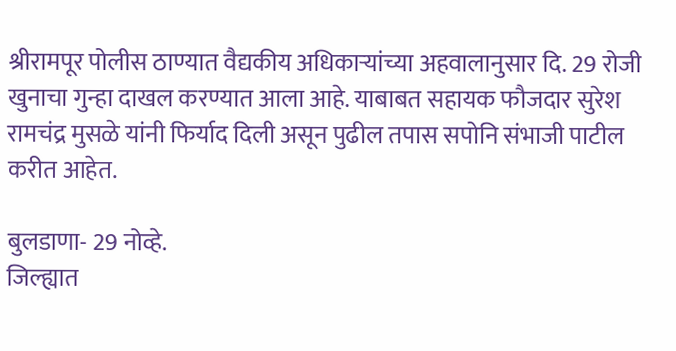श्रीरामपूर पोलीस ठाण्यात वैद्यकीय अधिकार्‍यांच्या अहवालानुसार दि. 29 रोजी खुनाचा गुन्हा दाखल करण्यात आला आहे. याबाबत सहायक फौजदार सुरेश रामचंद्र मुसळे यांनी फिर्याद दिली असून पुढील तपास सपोनि संभाजी पाटील करीत आहेत.

बुलडाणा- 29 नोव्हे.
जिल्ह्यात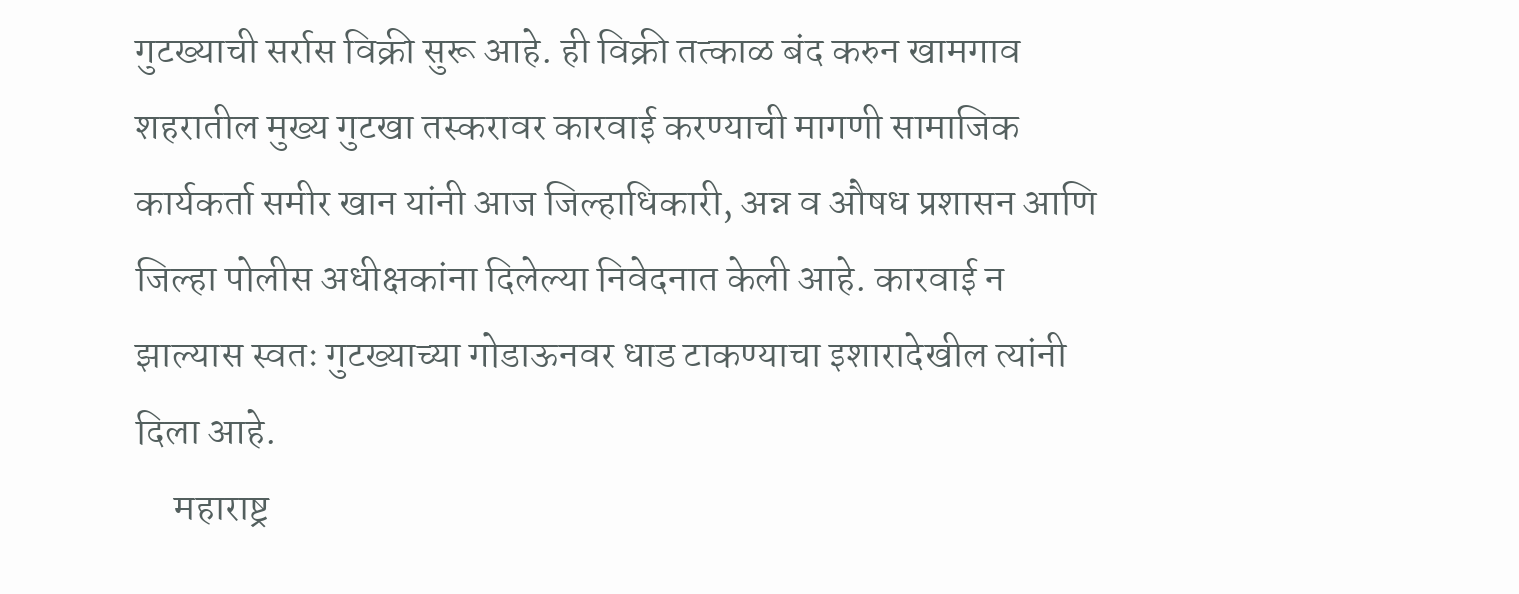गुटख्याची सर्रास विक्री सुरू आहे. ही विक्री तत्काळ बंद करुन खामगाव शहरातील मुख्य गुटखा तस्करावर कारवाई करण्याची मागणी सामाजिक कार्यकर्ता समीर खान यांनी आज जिल्हाधिकारी, अन्न व औषध प्रशासन आणि जिल्हा पोलीस अधीक्षकांना दिलेल्या निवेदनात केली आहे. कारवाई न झाल्यास स्वतः गुटख्याच्या गोडाऊनवर धाड टाकण्याचा इशारादेखील त्यांनी दिला आहे.
     महाराष्ट्र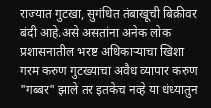राज्यात गुटखा, सुगंधित तंबाखूची बिक्रीवर बंदी आहे.असे असतांना अनेक लोक प्रशासनातील भरष्ट अधिकाऱ्याचा खिशा गरम करुण गुटख्याचा अवैध व्यापार करुण "गब्बर" झाले तर इतकेच नव्हे या धंध्यातुन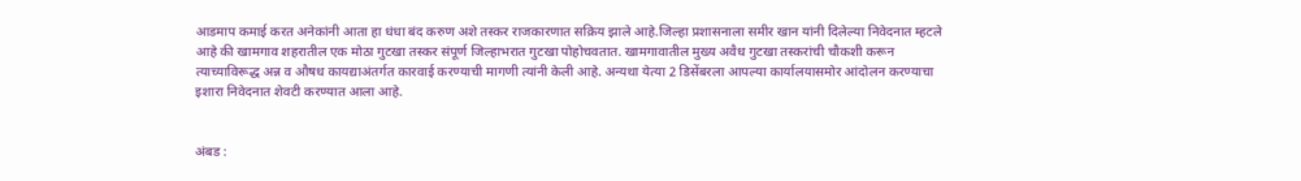आडमाप कमाई करत अनेकांनी आता हा धंधा बंद करुण अशे तस्कर राजकारणात सक्रिय झाले आहे.जिल्हा प्रशासनाला समीर खान यांनी दिलेल्या निवेदनात म्हटले आहे की खामगाव शहरातील एक मोठा गुटखा तस्कर संपूर्ण जिल्हाभरात गुटखा पोहोचवतात. खामगावातील मुख्य अवैध गुटखा तस्करांची चौकशी करून त्याच्याविरूद्ध अन्न व औषध कायद्याअंतर्गत कारवाई करण्याची मागणी त्यांनी केली आहे. अन्यथा येत्या 2 डिसेंबरला आपल्या कार्यालयासमोर आंदोलन करण्याचा इशारा निवेदनात शेवटी करण्यात आला आहे.


अंबड :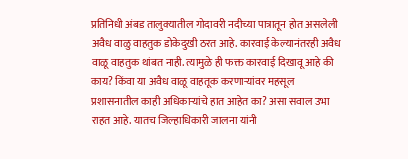प्रतिनिधी अंबड तालुक्यातील गोदावरी नदीच्या पात्रातून होत असलेली अवैध वाळु वाहतुक डोकेदुखी ठरत आहे. कारवाई केल्यानंतरही अवैध वाळू वाहतुक थांबत नाही. त्यामुळे ही फक्त कारवाई दिखावू आहे की काय? किंवा या अवैध वाळू वाहतूक करणाऱ्यांवर महसूल प्रशासनातील काही अधिकाऱ्यांचे हात आहेत का? असा सवाल उभा राहत आहे. यातच जिल्हाधिकारी जालना यांनी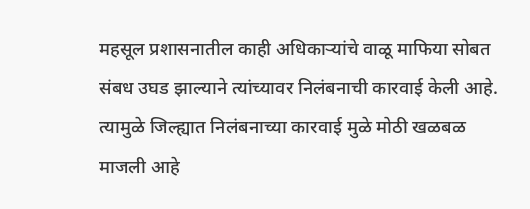महसूल प्रशासनातील काही अधिकाऱ्यांचे वाळू माफिया सोबत संबध उघड झाल्याने त्यांच्यावर निलंबनाची कारवाई केली आहे. त्यामुळे जिल्ह्यात निलंबनाच्या कारवाई मुळे मोठी खळबळ माजली आहे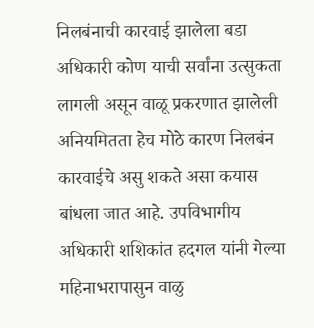निलबंनाची कारवाई झालेला बडा अधिकारी कोण याची सर्वांना उत्सुकता लागली असून वाळू प्रकरणात झालेली अनियमितता हेच मोठे कारण निलबंन कारवाईचे असु शकते असा कयास बांधला जात आहे. उपविभागीय अधिकारी शशिकांत हदगल यांनी गेल्या महिनाभरापासुन वाळु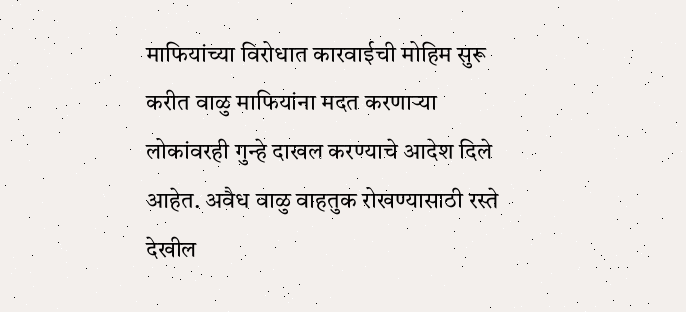माफियांच्या विरोधात कारवाईची मोहिम सुरू करीत वाळु माफियांना मदत करणाऱ्या लोकांवरही गुन्हे दाखल करण्याचे आदेश दिले आहेत. अवैध वाळु वाहतुक रोखण्यासाठी रस्ते देखील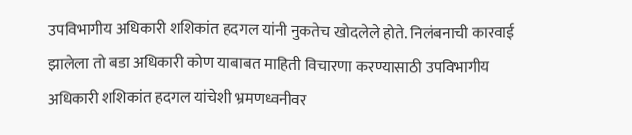उपविभागीय अधिकारी शशिकांत हदगल यांनी नुकतेच खोदलेले होते. निलंबनाची कारवाई झालेला तो बडा अधिकारी कोण याबाबत माहिती विचारणा करण्यासाठी उपविभागीय अधिकारी शशिकांत हदगल यांचेशी भ्रमणध्वनीवर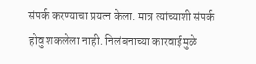संपर्क करण्याचा प्रयत्न केला. मात्र त्यांच्याशी संपर्क होवु शकलेला नाही. निलंबनाच्या कारवाईमुळे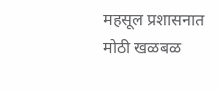महसूल प्रशासनात मोठी खळबळ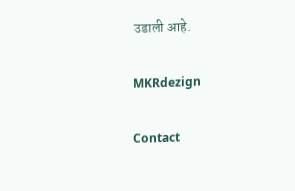उडाली आहे.

MKRdezign

Contact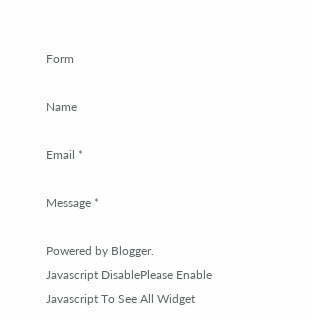Form

Name

Email *

Message *

Powered by Blogger.
Javascript DisablePlease Enable Javascript To See All Widget